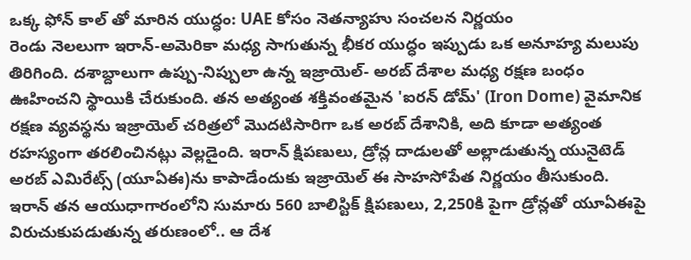ఒక్క ఫోన్ కాల్ తో మారిన యుద్ధం: UAE కోసం నెతన్యాహు సంచలన నిర్ణయం
రెండు నెలలుగా ఇరాన్-అమెరికా మధ్య సాగుతున్న భీకర యుద్ధం ఇప్పుడు ఒక అనూహ్య మలుపు తిరిగింది. దశాబ్దాలుగా ఉప్పు-నిప్పులా ఉన్న ఇజ్రాయెల్- అరబ్ దేశాల మధ్య రక్షణ బంధం ఊహించని స్థాయికి చేరుకుంది. తన అత్యంత శక్తివంతమైన 'ఐరన్ డోమ్' (Iron Dome) వైమానిక రక్షణ వ్యవస్థను ఇజ్రాయెల్ చరిత్రలో మొదటిసారిగా ఒక అరబ్ దేశానికి, అది కూడా అత్యంత రహస్యంగా తరలించినట్లు వెల్లడైంది. ఇరాన్ క్షిపణులు, డ్రోన్ల దాడులతో అల్లాడుతున్న యునైటెడ్ అరబ్ ఎమిరేట్స్ (యూఏఈ)ను కాపాడేందుకు ఇజ్రాయెల్ ఈ సాహసోపేత నిర్ణయం తీసుకుంది.
ఇరాన్ తన ఆయుధాగారంలోని సుమారు 560 బాలిస్టిక్ క్షిపణులు, 2,250కి పైగా డ్రోన్లతో యూఏఈపై విరుచుకుపడుతున్న తరుణంలో.. ఆ దేశ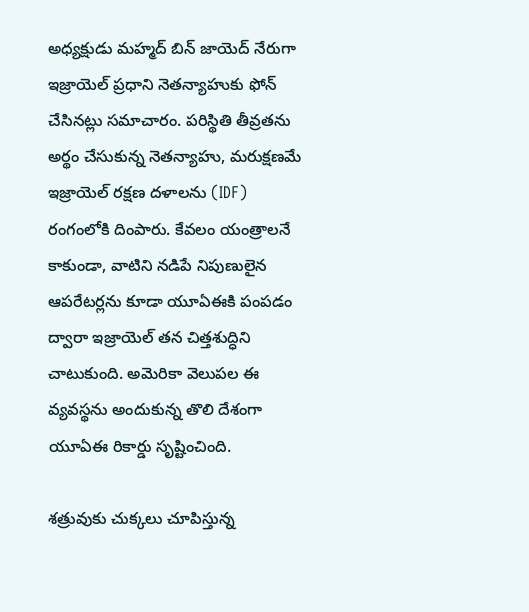అధ్యక్షుడు మహ్మద్ బిన్ జాయెద్ నేరుగా ఇజ్రాయెల్ ప్రధాని నెతన్యాహుకు ఫోన్ చేసినట్లు సమాచారం. పరిస్థితి తీవ్రతను అర్థం చేసుకున్న నెతన్యాహు, మరుక్షణమే ఇజ్రాయెల్ రక్షణ దళాలను (IDF) రంగంలోకి దింపారు. కేవలం యంత్రాలనే కాకుండా, వాటిని నడిపే నిపుణులైన ఆపరేటర్లను కూడా యూఏఈకి పంపడం ద్వారా ఇజ్రాయెల్ తన చిత్తశుద్ధిని చాటుకుంది. అమెరికా వెలుపల ఈ వ్యవస్థను అందుకున్న తొలి దేశంగా యూఏఈ రికార్డు సృష్టించింది.

శత్రువుకు చుక్కలు చూపిస్తున్న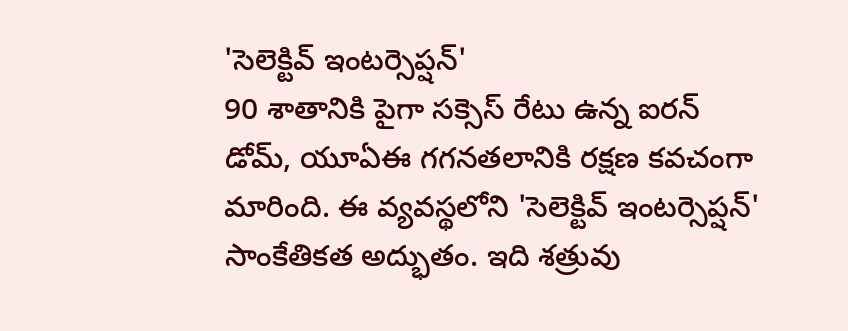'సెలెక్టివ్ ఇంటర్సెప్షన్'
90 శాతానికి పైగా సక్సెస్ రేటు ఉన్న ఐరన్ డోమ్, యూఏఈ గగనతలానికి రక్షణ కవచంగా మారింది. ఈ వ్యవస్థలోని 'సెలెక్టివ్ ఇంటర్సెప్షన్' సాంకేతికత అద్భుతం. ఇది శత్రువు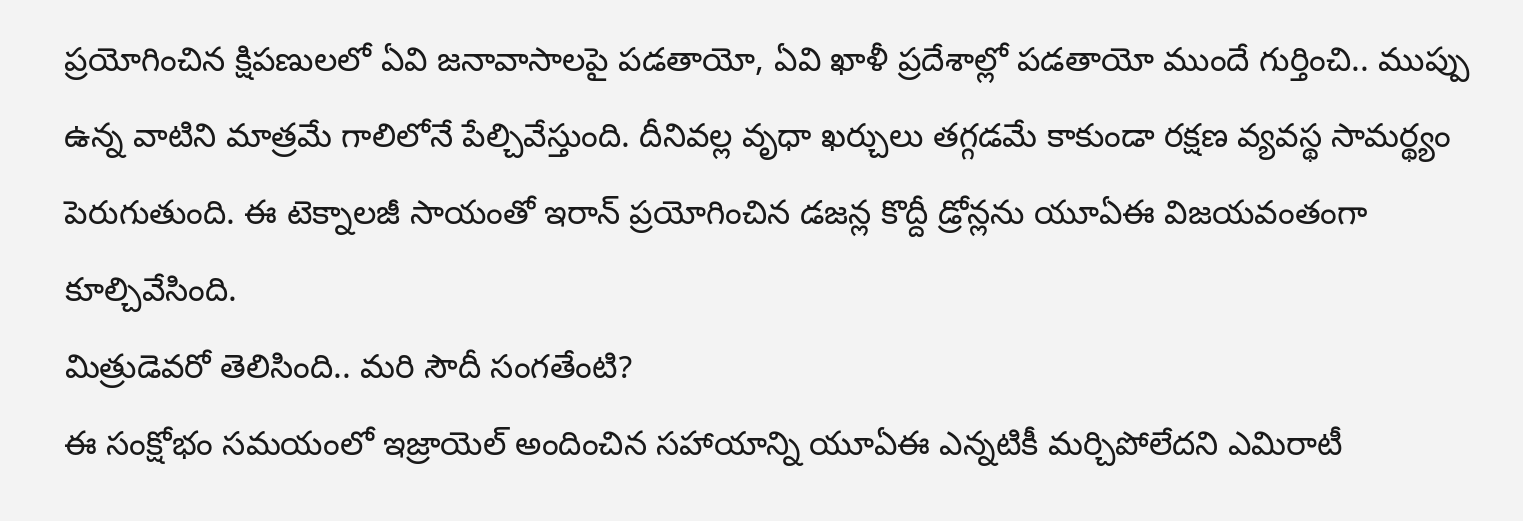ప్రయోగించిన క్షిపణులలో ఏవి జనావాసాలపై పడతాయో, ఏవి ఖాళీ ప్రదేశాల్లో పడతాయో ముందే గుర్తించి.. ముప్పు ఉన్న వాటిని మాత్రమే గాలిలోనే పేల్చివేస్తుంది. దీనివల్ల వృధా ఖర్చులు తగ్గడమే కాకుండా రక్షణ వ్యవస్థ సామర్థ్యం పెరుగుతుంది. ఈ టెక్నాలజీ సాయంతో ఇరాన్ ప్రయోగించిన డజన్ల కొద్దీ డ్రోన్లను యూఏఈ విజయవంతంగా కూల్చివేసింది.
మిత్రుడెవరో తెలిసింది.. మరి సౌదీ సంగతేంటి?
ఈ సంక్షోభం సమయంలో ఇజ్రాయెల్ అందించిన సహాయాన్ని యూఏఈ ఎన్నటికీ మర్చిపోలేదని ఎమిరాటీ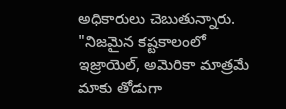అధికారులు చెబుతున్నారు. "నిజమైన కష్టకాలంలో ఇజ్రాయెల్, అమెరికా మాత్రమే మాకు తోడుగా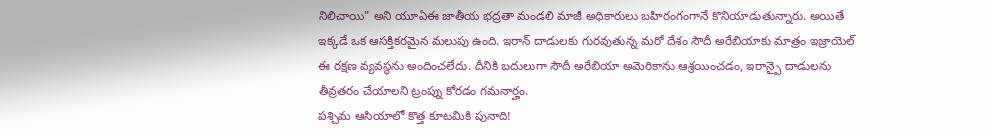నిలిచాయి" అని యూఏఈ జాతీయ భద్రతా మండలి మాజీ అధికారులు బహిరంగంగానే కొనియాడుతున్నారు. అయితే ఇక్కడే ఒక ఆసక్తికరమైన మలుపు ఉంది. ఇరాన్ దాడులకు గురవుతున్న మరో దేశం సౌదీ అరేబియాకు మాత్రం ఇజ్రాయెల్ ఈ రక్షణ వ్యవస్థను అందించలేదు. దీనికి బదులుగా సౌదీ అరేబియా అమెరికాను ఆశ్రయించడం, ఇరాన్పై దాడులను తీవ్రతరం చేయాలని ట్రంప్ను కోరడం గమనార్హం.
పశ్చిమ ఆసియాలో కొత్త కూటమికి పునాది!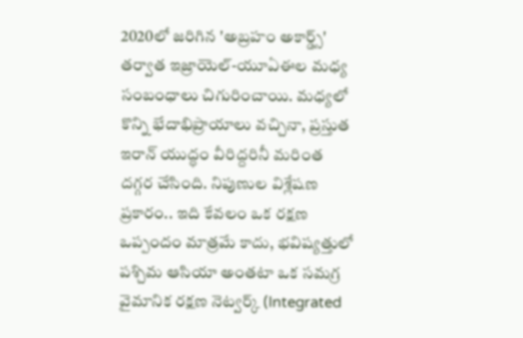2020లో జరిగిన 'అబ్రహం అకార్డ్స్' తర్వాత ఇజ్రాయెల్-యూఏఈల మధ్య సంబంధాలు చిగురించాయి. మధ్యలో కొన్ని భేదాభిప్రాయాలు వచ్చినా, ప్రస్తుత ఇరాన్ యుద్ధం వీరిద్దరినీ మరింత దగ్గర చేసింది. నిపుణుల విశ్లేషణ ప్రకారం.. ఇది కేవలం ఒక రక్షణ ఒప్పందం మాత్రమే కాదు, భవిష్యత్తులో పశ్చిమ ఆసియా అంతటా ఒక సమగ్ర వైమానిక రక్షణ నెట్వర్క్ (Integrated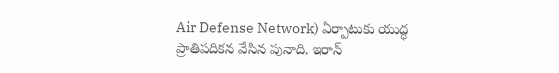Air Defense Network) ఏర్పాటుకు యుద్ధ ప్రాతిపదికన వేసిన పునాది. ఇరాన్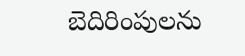బెదిరింపులను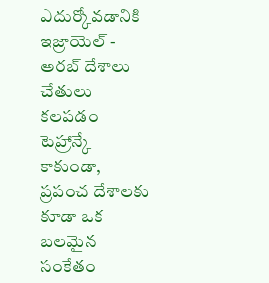ఎదుర్కోవడానికి ఇజ్రాయెల్ - అరబ్ దేశాలు చేతులు కలపడం టెహ్రాన్కే కాకుండా, ప్రపంచ దేశాలకు కూడా ఒక బలమైన సంకేతం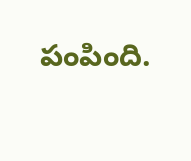పంపింది.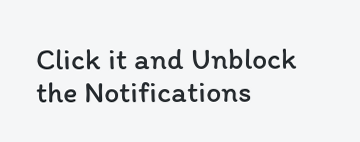Click it and Unblock the Notifications